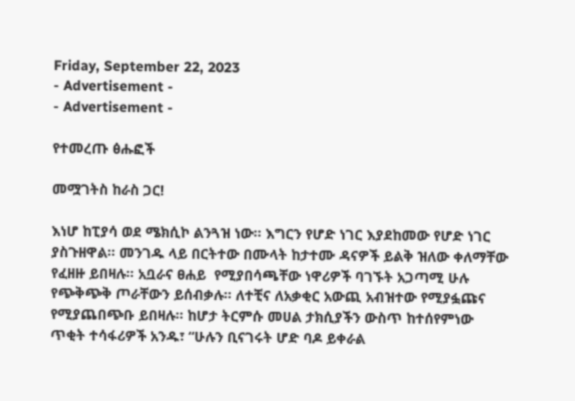Friday, September 22, 2023
- Advertisement -
- Advertisement -

የተመረጡ ፅሑፎች

መሟገትስ ከራስ ጋር!

እነሆ ከፒያሳ ወደ ሜክሲኮ ልንጓዝ ነው። እግርን የሆድ ነገር እያደከመው የሆድ ነገር ያስጉዘዋል። መንገዱ ላይ በርትተው በሙላት ከታተሙ ዳናዎች ይልቅ ዝለው ቀለማቸው የፈዘዙ ይበዛሉ። አቧራና ፀሐይ  የሚያበሳጫቸው ነዋሪዎች ባገኙት አጋጣሚ ሁሉ የጭቅጭቅ ጦራቸውን ይሰብቃሉ። ለተቺና ለአቃቂር አውጪ አብዝተው የሚያፏጩና የሚያጨበጭቡ ይበዛሉ። ከሆታ ትርምሱ መሀል ታክሲያችን ውስጥ ከተሰየምነው ጥቂት ተሳፋሪዎች አንዱ፣ “ሁሉን ቢናገሩት ሆድ ባዶ ይቀራል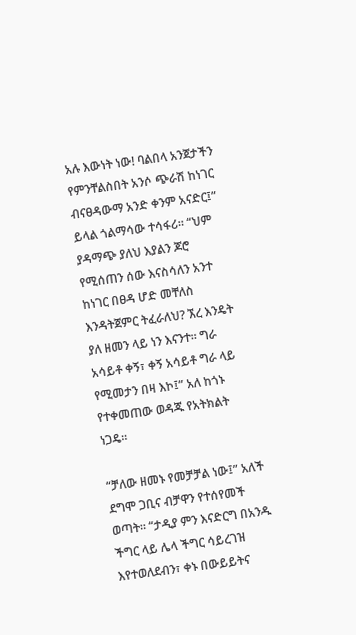አሉ እውነት ነው! ባልበላ አንጀታችን የምንቸልስበት አንሶ ጭራሽ ከነገር ብናፀዳውማ አንድ ቀንም አናድር፤” ይላል ጎልማሳው ተሳፋሪ። “ህም ያዳማጭ ያለህ እያልን ጆሮ የሚሰጠን ሰው እናስሳለን አንተ ከነገር በፀዳ ሆድ መቸለስ እንዳትጀምር ትፈራለህ? ኧረ እንዴት ያለ ዘመን ላይ ነን እናንተ። ግራ አሳይቶ ቀኝ፣ ቀኝ አሳይቶ ግራ ላይ የሚመታን በዛ እኮ፤” አለ ከጎኑ የተቀመጠው ወዳጁ የአትክልት ነጋዴ።

“ቻለው ዘመኑ የመቻቻል ነው፤” አለች ደግሞ ጋቢና ብቻዋን የተሰየመች ወጣት። “ታዲያ ምን እናድርግ በአንዱ ችግር ላይ ሌላ ችግር ሳይረገዝ እየተወለደብን፣ ቀኑ በውይይትና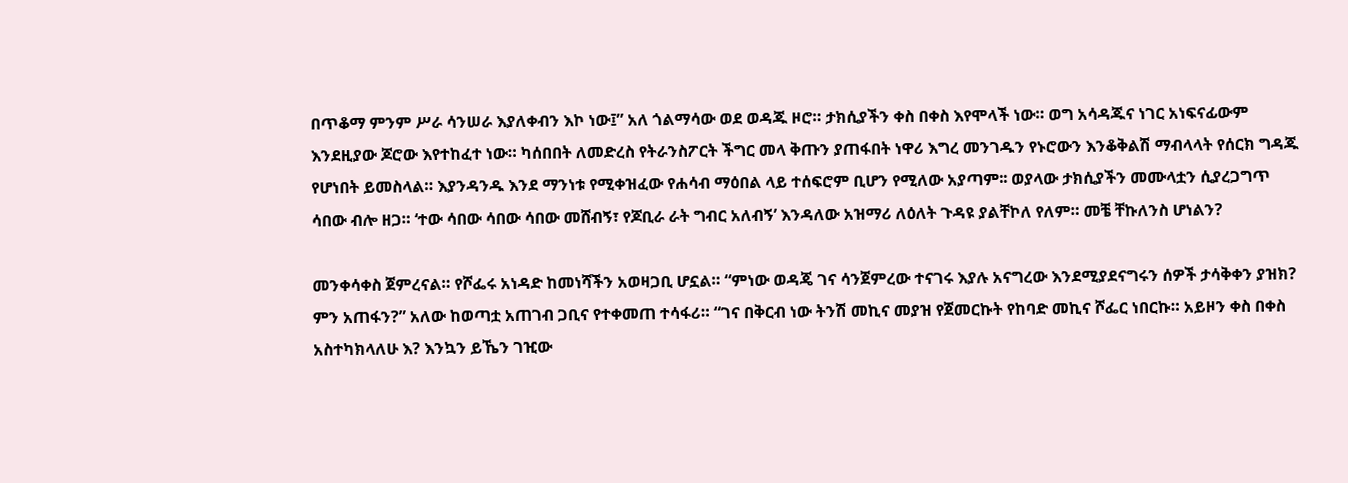በጥቆማ ምንም ሥራ ሳንሠራ እያለቀብን እኮ ነው፤” አለ ጎልማሳው ወደ ወዳጁ ዞሮ። ታክሲያችን ቀስ በቀስ እየሞላች ነው። ወግ አሳዳጁና ነገር አነፍናፊውም እንደዚያው ጆሮው እየተከፈተ ነው። ካሰበበት ለመድረስ የትራንስፖርት ችግር መላ ቅጡን ያጠፋበት ነዋሪ እግረ መንገዱን የኑሮውን እንቆቅልሽ ማብላላት የሰርክ ግዳጁ የሆነበት ይመስላል። እያንዳንዱ እንደ ማንነቱ የሚቀዝፈው የሐሳብ ማዕበል ላይ ተሰፍሮም ቢሆን የሚለው አያጣም፡፡ ወያላው ታክሲያችን መሙላቷን ሲያረጋግጥ ሳበው ብሎ ዘጋ። ‘ተው ሳበው ሳበው ሳበው መሸብኝ፣ የጆቢራ ራት ግብር አለብኝ’ እንዳለው አዝማሪ ለዕለት ጉዳዩ ያልቸኮለ የለም። መቼ ቸኩለንስ ሆነልን?

መንቀሳቀስ ጀምረናል። የሾፌሩ አነዳድ ከመነሻችን አወዛጋቢ ሆኗል። “ምነው ወዳጄ ገና ሳንጀምረው ተናገሩ እያሉ አናግረው እንደሚያደናግሩን ሰዎች ታሳቅቀን ያዝክ? ምን አጠፋን?” አለው ከወጣቷ አጠገብ ጋቢና የተቀመጠ ተሳፋሪ። “ገና በቅርብ ነው ትንሽ መኪና መያዝ የጀመርኩት የከባድ መኪና ሾፌር ነበርኩ። አይዞን ቀስ በቀስ አስተካክላለሁ እ? እንኳን ይኼን ገዢው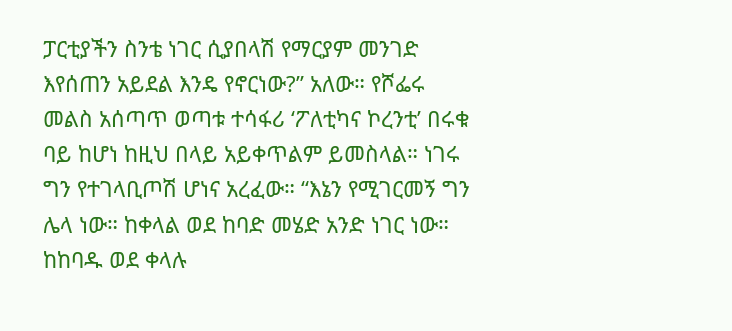ፓርቲያችን ስንቴ ነገር ሲያበላሽ የማርያም መንገድ እየሰጠን አይደል እንዴ የኖርነው?” አለው። የሾፌሩ መልስ አሰጣጥ ወጣቱ ተሳፋሪ ‘ፖለቲካና ኮረንቲ’ በሩቁ ባይ ከሆነ ከዚህ በላይ አይቀጥልም ይመስላል። ነገሩ ግን የተገላቢጦሽ ሆነና አረፈው። “እኔን የሚገርመኝ ግን ሌላ ነው። ከቀላል ወደ ከባድ መሄድ አንድ ነገር ነው። ከከባዱ ወደ ቀላሉ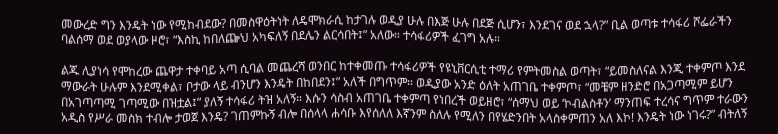መውረድ ግን እንዴት ነው የሚከብደው? በመስዋዕትነት ለዴሞክራሲ ከታገሉ ወዲያ ሁሉ በእጅ ሁሉ በደጅ ሲሆን፣ እንደገና ወደ ኋላ?” ቢል ወጣቱ ተሳፋሪ ሾፌራችን ባልሰማ ወደ ወያላው ዞሮ፣ “እስኪ ከበለጬህ አካፍለኝ በደሌን ልርሳበት፤” አለው። ተሳፋሪዎች ፈገግ አሉ።

ልጁ ሊያነሳ የሞከረው ጨዋታ ተቀባይ አጣ ሲባል መጨረሻ ወንበር ከተቀመጡ ተሳፋሪዎች የዩኒቨርሲቲ ተማሪ የምትመስል ወጣት፣ “ይመስለናል እንጂ ተቀምጦ እንደ ማውራት ሁሉም እንደሚቀል፣ ቦታው ላይ ብንሆን እንዴት በከበደን፤” አለች በግጥም። ወዲያው አንድ ዕለት አጠገቤ ተቀምጦ፣ “መቼም ዘንድሮ በአጋጣሚም ይሆን በአገጣጣሚ ገጣሚው በዝቷል፤” ያለኝ ተሳፋሪ ትዝ አለኝ። እሱን ሳስብ አጠገቤ ተቀምጣ የነበረች ወይዘሮ፣ “ሰማህ ወይ ‘ኮብልስቶን’ ማንጠፍ ተረሳና ግጥም ተራውን አዲስ የሥራ መስክ ተብሎ ታወጀ እንዴ? ገጠምኩኝ ብሎ በሰላላ ሐሳቡ እየሰለለ እኛንም ስለሉ የሚለን በየሄድንበት አላስቀምጠን አለ እኮ! እንዴት ነው ነገሩ?” ብትለኝ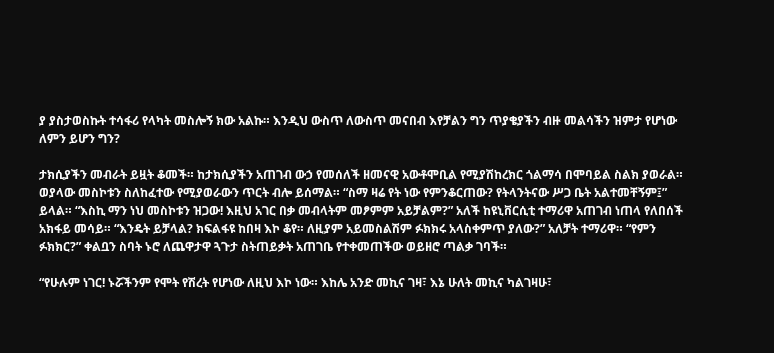ያ ያስታወስኩት ተሳፋሪ የላካት መስሎኝ ክው አልኩ። እንዲህ ውስጥ ለውስጥ መናበብ እየቻልን ግን ጥያቄያችን ብዙ መልሳችን ዝምታ የሆነው ለምን ይሆን ግን?

ታክሲያችን መብራት ይዟት ቆመች። ከታክሲያችን አጠገብ ውኃ የመሰለች ዘመናዊ አውቶሞቢል የሚያሽከረክር ጎልማሳ በሞባይል ስልክ ያወራል። ወያላው መስኮቱን ስለከፈተው የሚያወራውን ጥርት ብሎ ይሰማል። “ስማ ዛሬ የት ነው የምንቆርጠው? የትላንትናው ሥጋ ቤት አልተመቸኝም፤” ይላል። “እስኪ ማን ነህ መስኮቱን ዝጋው! እዚህ አገር በቃ መብላትም መፆምም አይቻልም?” አለች ከዩኒቨርሲቲ ተማሪዋ አጠገብ ነጠላ የለበሰች አክፋይ መሳይ። “እንዴት ይቻላል? ክፍልፋዩ ከበዛ እኮ ቆየ። ለዚያም አይመስልሽም ፉክክሩ አላስቀምጥ ያለው?” አለቻት ተማሪዋ። “የምን ፉክክር?” ቀልቧን ስባት ኑሮ ለጨዋታዋ ጓጉታ ስትጠይቃት አጠገቤ የተቀመጠችው ወይዘሮ ጣልቃ ገባች።

“የሁሉም ነገር! ኑሯችንም የሞት የሽረት የሆነው ለዚህ እኮ ነው። እከሌ አንድ መኪና ገዛ፣ እኔ ሁለት መኪና ካልገዛሁ፣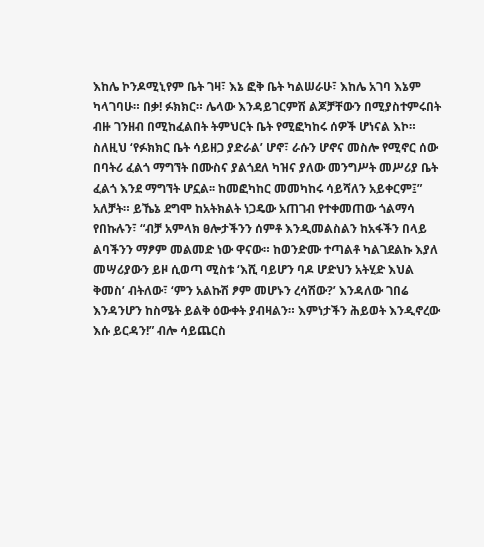እከሌ ኮንዶሚኒየም ቤት ገዛ፣ እኔ ፎቅ ቤት ካልሠራሁ፣ እከሌ አገባ እኔም ካላገባሁ። በቃ! ፉክክር። ሌላው እንዳይገርምሽ ልጆቻቸውን በሚያስተምሩበት ብዙ ገንዘብ በሚከፈልበት ትምህርት ቤት የሚፎካከሩ ሰዎች ሆነናል እኮ። ስለዚህ ‘የፉክክር ቤት ሳይዘጋ ያድራል’ ሆኖ፣ ራሱን ሆኖና መስሎ የሚኖር ሰው በባትሪ ፈልጎ ማግኘት በሙስና ያልጎደለ ካዝና ያለው መንግሥት መሥሪያ ቤት ፈልጎ እንደ ማግኘት ሆኗል፡፡ ከመፎካከር መመካከሩ ሳይሻለን አይቀርም፤” አለቻት። ይኼኔ ደግሞ ከአትክልት ነጋዴው አጠገብ የተቀመጠው ጎልማሳ የበኩሉን፣ “ብቻ አምላክ ፀሎታችንን ሰምቶ እንዲመልስልን ከአፋችን በላይ ልባችንን ማፆም መልመድ ነው ዋናው። ከወንድሙ ተጣልቶ ካልገደልኩ እያለ መሣሪያውን ይዞ ሲወጣ ሚስቱ ‘እሺ ባይሆን ባዶ ሆድህን አትሂድ እህል ቅመስ’ ብትለው፣ ‘ምን አልኩሽ ፆም መሆኑን ረሳሽው?’ እንዳለው ገበሬ እንዳንሆን ከስሜት ይልቅ ዕውቀት ያብዛልን። እምነታችን ሕይወት እንዲኖረው እሱ ይርዳን!” ብሎ ሳይጨርስ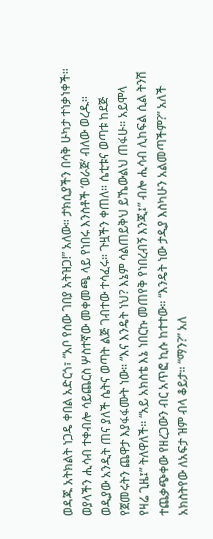ወዳጁ አትክልት ነጋዴ ቀበል አድርጎ፣ “አቦ የሰው ገበያ አትዝጋ!” አለው። ታክሲያችን በሳቅ ሁካታ ተነቃነቀች።         ወያላችን ሒሳብ ተቀብሎ ሳይጨርስ ሦስተኛው መቀመጫ ላይ የነበሩ እንስቶች ‘ወራጅ’ ብለው ወረዱ። ወዲያው አንዲት ጠና ያለች ሴትና ወጣት ልጅ ገብተው ተሳፈሩ። ጉዟችን ቀጠለ። ሴቲቱና ወጣቱ ከደጅ የጀመሩትን ጨዋታ እያፋፋሙት ነው። “እና እንዴት ነህ? እኔም ሳልጠይቅህ ይኼውልህ ጠፋሁ። አይሞላ የዛሬ ጊዜ፤” ትለዋለች። “አይ አክስቴ እኔ ነበርኩ መጠየቅ የነበረብኝ እንጂ፤” ብሎ ሒሳብ ሊከፍል ሲል ትንሽ ተጨቃጭቀው የዘረጋውን ብር አጥፎ ኪሱ ከተተው። “እንዴት ነው ታዲያ እስካሁን አልመጣችም?” አለች አክስትየው ለአፍታ ዝም ብላ ቆይታ። “ማን?” አለ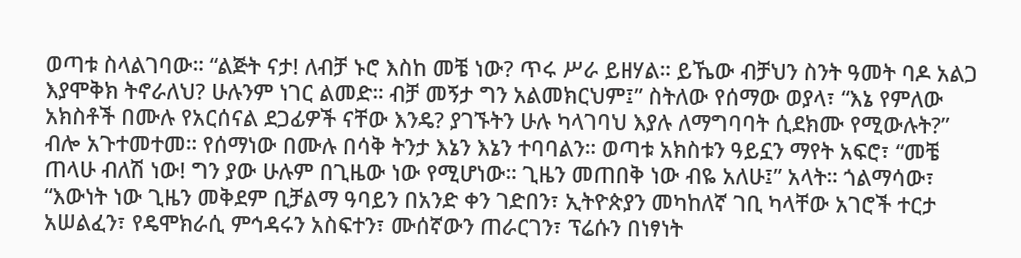ወጣቱ ስላልገባው። “ልጅት ናታ! ለብቻ ኑሮ እስከ መቼ ነው? ጥሩ ሥራ ይዘሃል። ይኼው ብቻህን ስንት ዓመት ባዶ አልጋ እያሞቅክ ትኖራለህ? ሁሉንም ነገር ልመድ። ብቻ መኝታ ግን አልመክርህም፤” ስትለው የሰማው ወያላ፣ “እኔ የምለው አክስቶች በሙሉ የአርሰናል ደጋፊዎች ናቸው እንዴ? ያገኙትን ሁሉ ካላገባህ እያሉ ለማግባባት ሲደክሙ የሚውሉት?” ብሎ አጉተመተመ። የሰማነው በሙሉ በሳቅ ትንታ እኔን እኔን ተባባልን። ወጣቱ አክስቱን ዓይኗን ማየት አፍሮ፣ “መቼ ጠላሁ ብለሽ ነው! ግን ያው ሁሉም በጊዜው ነው የሚሆነው። ጊዜን መጠበቅ ነው ብዬ አለሁ፤” አላት። ጎልማሳው፣ “እውነት ነው ጊዜን መቅደም ቢቻልማ ዓባይን በአንድ ቀን ገድበን፣ ኢትዮጵያን መካከለኛ ገቢ ካላቸው አገሮች ተርታ አሠልፈን፣ የዴሞክራሲ ምኅዳሩን አስፍተን፣ ሙሰኛውን ጠራርገን፣ ፕሬሱን በነፃነት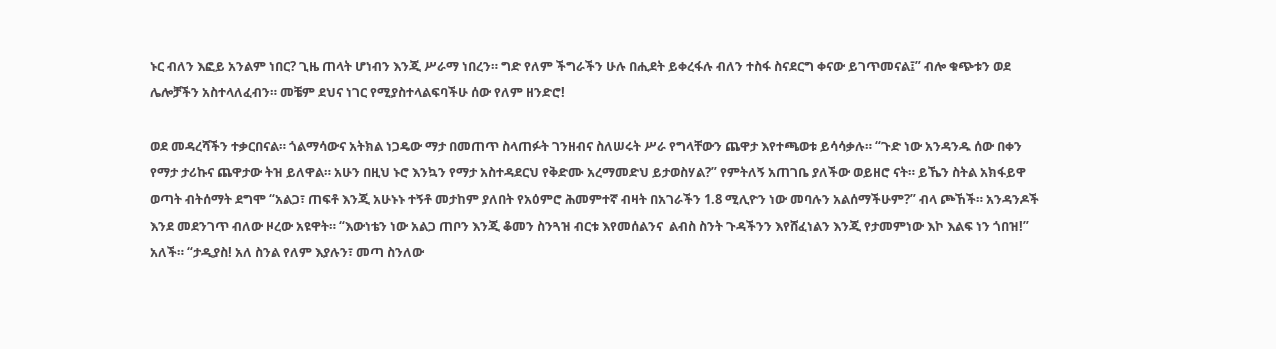ኑር ብለን እፎይ አንልም ነበር? ጊዜ ጠላት ሆነብን እንጂ ሥራማ ነበረን። ግድ የለም ችግራችን ሁሉ በሒደት ይቀረፋሉ ብለን ተስፋ ስናደርግ ቀናው ይገጥመናል፤” ብሎ ቁጭቱን ወደ ሌሎቻችን አስተላለፈብን። መቼም ደህና ነገር የሚያስተላልፍባችሁ ሰው የለም ዘንድሮ!

ወደ መዳረሻችን ተቃርበናል። ጎልማሳውና አትክል ነጋዴው ማታ በመጠጥ ስላጠፉት ገንዘብና ስለሠሩት ሥራ የግላቸውን ጨዋታ እየተጫወቱ ይሳሳቃሉ። “ጉድ ነው አንዳንዱ ሰው በቀን የማታ ታሪኩና ጨዋታው ትዝ ይለዋል። አሁን በዚህ ኑሮ እንኳን የማታ አስተዳደርህ የቅድሙ አረማመድህ ይታወስሃል?” የምትለኝ አጠገቤ ያለችው ወይዘሮ ናት። ይኼን ስትል አክፋይዋ ወጣት ብትሰማት ደግሞ “አልጋ፣ ጠፍቶ እንጂ አሁኑኑ ተኝቶ መታከም ያለበት የአዕምሮ ሕመምተኛ ብዛት በአገራችን 1.8 ሚሊዮን ነው መባሉን አልሰማችሁም?” ብላ ጮኸች። አንዳንዶች እንደ መደንገጥ ብለው ዞረው አዩዋት። “እውነቴን ነው አልጋ ጠቦን እንጂ ቆመን ስንጓዝ ብርቱ እየመሰልንና  ልብስ ስንት ጉዳችንን እየሸፈነልን እንጂ የታመምነው እኮ እልፍ ነን ጎበዝ!” አለች። “ታዲያስ! አለ ስንል የለም እያሉን፣ መጣ ስንለው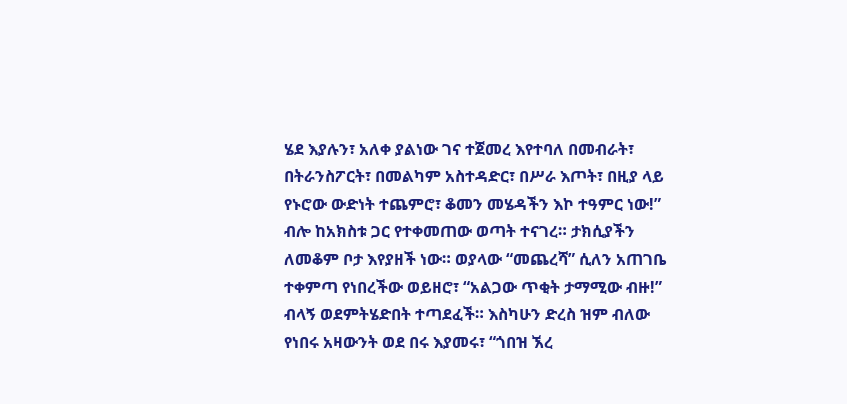ሄደ እያሉን፣ አለቀ ያልነው ገና ተጀመረ እየተባለ በመብራት፣ በትራንስፖርት፣ በመልካም አስተዳድር፣ በሥራ እጦት፣ በዚያ ላይ የኑሮው ውድነት ተጨምሮ፣ ቆመን መሄዳችን እኮ ተዓምር ነው!” ብሎ ከአክስቱ ጋር የተቀመጠው ወጣት ተናገረ። ታክሲያችን ለመቆም ቦታ እየያዘች ነው። ወያላው “መጨረሻ” ሲለን አጠገቤ ተቀምጣ የነበረችው ወይዘሮ፣ “አልጋው ጥቂት ታማሚው ብዙ!” ብላኝ ወደምትሄድበት ተጣደፈች። እስካሁን ድረስ ዝም ብለው የነበሩ አዛውንት ወደ በሩ እያመሩ፣ “ጎበዝ ኧረ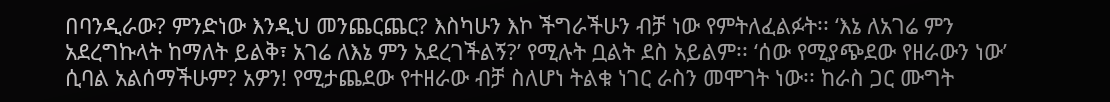በባንዲራው? ምንድነው እንዲህ መንጨርጨር? እስካሁን እኮ ችግራችሁን ብቻ ነው የምትለፈልፉት፡፡ ‘እኔ ለአገሬ ምን አደረግኩላት ከማለት ይልቅ፣ አገሬ ለእኔ ምን አደረገችልኝ?’ የሚሉት ቧልት ደስ አይልም፡፡ ‘ሰው የሚያጭደው የዘራውን ነው’ ሲባል አልሰማችሁም? አዎን! የሚታጨደው የተዘራው ብቻ ስለሆነ ትልቁ ነገር ራስን መሞገት ነው፡፡ ከራስ ጋር ሙግት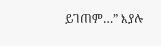ይገጠም…” እያሉ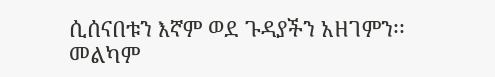ሲሰናበቱን እኛም ወደ ጉዳያችን አዘገምን፡፡ መልካም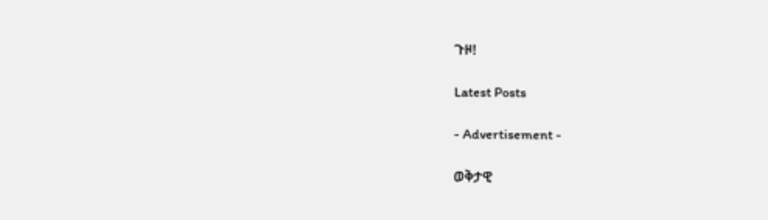ጉዞ!

Latest Posts

- Advertisement -

ወቅታዊ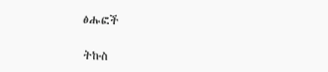ፅሑፎች

ትኩስ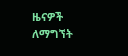ዜናዎች ለማግኘት